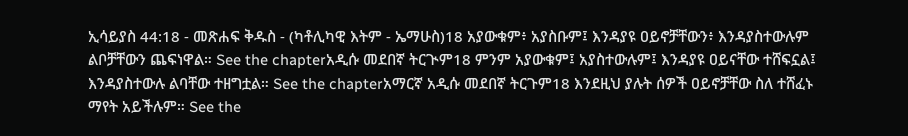ኢሳይያስ 44:18 - መጽሐፍ ቅዱስ - (ካቶሊካዊ እትም - ኤማሁስ)18 አያውቁም፥ አያስቡም፤ እንዳያዩ ዐይኖቻቸውን፥ እንዳያስተውሉም ልቦቻቸውን ጨፍነዋል። See the chapterአዲሱ መደበኛ ትርጒም18 ምንም አያውቁም፤ አያስተውሉም፤ እንዳያዩ ዐይናቸው ተሸፍኗል፤ እንዳያስተውሉ ልባቸው ተዘግቷል። See the chapterአማርኛ አዲሱ መደበኛ ትርጉም18 እንደዚህ ያሉት ሰዎች ዐይኖቻቸው ስለ ተሸፈኑ ማየት አይችሉም። See the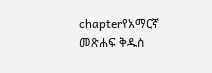chapterየአማርኛ መጽሐፍ ቅዱስ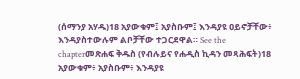(ሰማንያ አሃዱ)18 አያውቁም፤ አያስቡም፤ እንዳያዩ ዐይኖቻቸው፥ እንዳያስተውሉም ልቦቻቸው ተጋርደዋል። See the chapterመጽሐፍ ቅዱስ (የብሉይና የሐዲስ ኪዳን መጻሕፍት)18 አያውቁም፥ አያስቡም፥ እንዳያዩ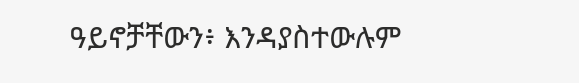ዓይኖቻቸውን፥ እንዳያስተውሉም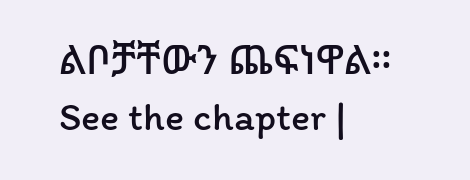ልቦቻቸውን ጨፍነዋል። See the chapter |